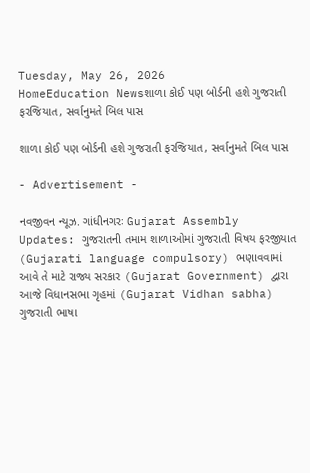Tuesday, May 26, 2026
HomeEducation Newsશાળા કોઈ પણ બોર્ડની હશે ગુજરાતી ફરજિયાત, સર્વાનુમતે બિલ પાસ

શાળા કોઈ પણ બોર્ડની હશે ગુજરાતી ફરજિયાત, સર્વાનુમતે બિલ પાસ

- Advertisement -

નવજીવન ન્યૂઝ. ગાંધીનગરઃ Gujarat Assembly Updates: ગુજરાતની તમામ શાળાઓમાં ગુજરાતી વિષય ફરજીયાત (Gujarati language compulsory) ભણાવવામાં આવે તે માટે રાજ્ય સરકાર (Gujarat Government) દ્વારા આજે વિધાનસભા ગૃહમાં (Gujarat Vidhan sabha) ગુજરાતી ભાષા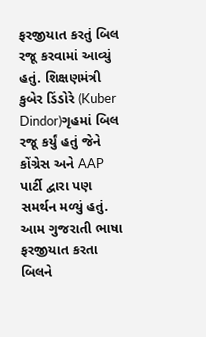ફરજીયાત કરતું બિલ રજૂ કરવામાં આવ્યું હતું. શિક્ષણમંત્રી કુબેર ડિંડોરે (Kuber Dindor)ગૃહમાં બિલ રજૂ કર્યું હતું જેને કોંગ્રેસ અને AAP પાર્ટી દ્વારા પણ સમર્થન મળ્યું હતું. આમ ગુજરાતી ભાષા ફરજીયાત કરતા બિલને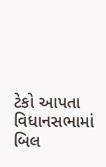ટેકો આપતા વિધાનસભામાં બિલ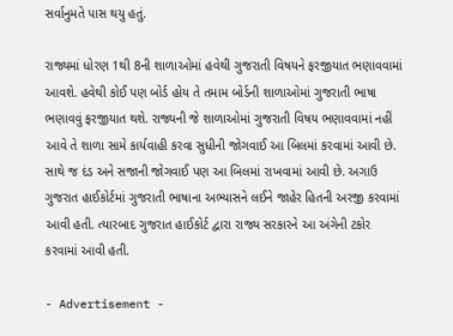સર્વાનુમતે પાસ થયુ હતું.

રાજ્યમાં ધોરણ 1થી 8ની શાળાઓમાં હવેથી ગુજરાતી વિષયને ફરજીયાત ભણાવવામાં આવશે. હવેથી કોઈ પણ બોર્ડ હોય તે તમામ બોર્ડની શાળાઓમાં ગુજરાતી ભાષા ભણાવવું ફરજીયાત થશે. રાજ્યની જે શાળાઓમાં ગુજરાતી વિષય ભણાવવામાં નહીં આવે તે શાળા સામે કાર્યવાહી કરવા સુધીની જોગવાઈ આ બિલમાં કરવામાં આવી છે. સાથે જ દંડ અને સજાની જોગવાઈ પણ આ બિલમાં રાખવામાં આવી છે. અગાઉ ગુજરાત હાઈકોર્ટમાં ગુજરાતી ભાષાના અભ્યાસને લઈને જાહેર હિતની અરજી કરવામાં આવી હતી. ત્યારબાદ ગુજરાત હાઈકોર્ટ દ્વારા રાજ્ય સરકારને આ અંગેની ટકોર કરવામાં આવી હતી.

- Advertisement -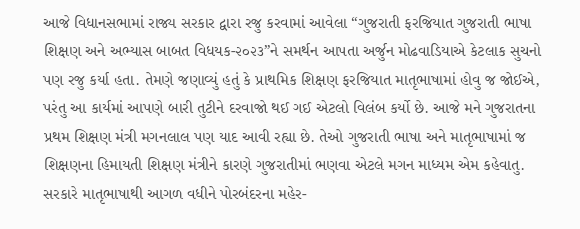આજે વિધાનસભામાં રાજ્ય સરકાર દ્વારા રજુ કરવામાં આવેલા “ગુજરાતી ફરજિયાત ગુજરાતી ભાષા શિક્ષણ અને અભ્યાસ બાબત વિધયક-૨૦૨૩”ને સમર્થન આપતા અર્જુન મોઢવાડિયાએ કેટલાક સુચનો પણ રજુ કર્યા હતા. તેમણે જણાવ્યું હતું કે પ્રાથમિક શિક્ષણ ફરજિયાત માતૃભાષામાં હોવુ જ જોઈએ, પરંતુ આ કાર્યમાં આપણે બારી તુટીને દરવાજો થઈ ગઈ એટલો વિલંબ કર્યો છે. આજે મને ગુજરાતના પ્રથમ શિક્ષણ મંત્રી મગનલાલ પણ યાદ આવી રહ્યા છે. તેઓ ગુજરાતી ભાષા અને માતૃભાષામાં જ શિક્ષણના હિમાયતી શિક્ષણ મંત્રીને કારણે ગુજરાતીમાં ભણવા એટલે મગન માધ્યમ એમ કહેવાતુ. સરકારે માતૃભાષાથી આગળ વધીને પોરબંદરના મહેર-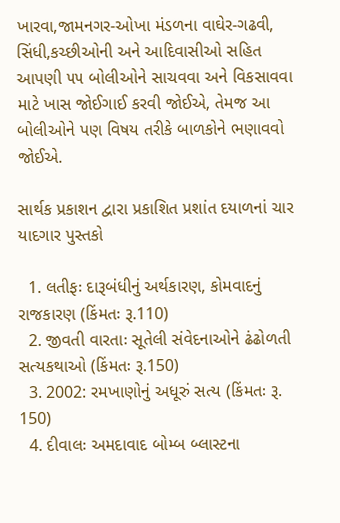ખારવા,જામનગર-ઓખા મંડળના વાઘેર-ગઢવી, સિંધી,કચ્છીઓની અને આદિવાસીઓ સહિત આપણી ૫૫ બોલીઓને સાચવવા અને વિકસાવવા માટે ખાસ જોઈગાઈ કરવી જોઈએ, તેમજ આ બોલીઓને પણ વિષય તરીકે બાળકોને ભણાવવો જોઈએ.

સાર્થક પ્રકાશન દ્વારા પ્રકાશિત પ્રશાંત દયાળનાં ચાર યાદગાર પુસ્તકો

  1. લતીફઃ દારૂબંધીનું અર્થકારણ, કોમવાદનું રાજકારણ (કિંમતઃ રૂ.110)
  2. જીવતી વારતાઃ સૂતેલી સંવેદનાઓને ઢંઢોળતી સત્યકથાઓ (કિંમતઃ રૂ.150)
  3. 2002: રમખાણોનું અધૂરું સત્ય (કિંમતઃ રૂ. 150)
  4. દીવાલઃ અમદાવાદ બોમ્બ બ્લાસ્ટના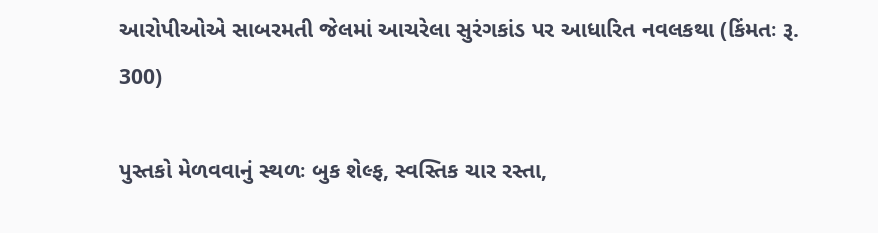આરોપીઓએ સાબરમતી જેલમાં આચરેલા સુરંગકાંડ પર આધારિત નવલકથા (કિંમતઃ રૂ. 300)

પુસ્તકો મેળવવાનું સ્થળઃ બુક શેલ્ફ, સ્વસ્તિક ચાર રસ્તા,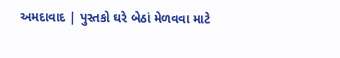અમદાવાદ | પુસ્તકો ઘરે બેઠાં મેળવવા માટે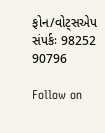ફોન/વોટ્સએપ સંપર્કઃ 98252 90796

Follow on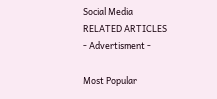Social Media
RELATED ARTICLES
- Advertisment -

Most Popular